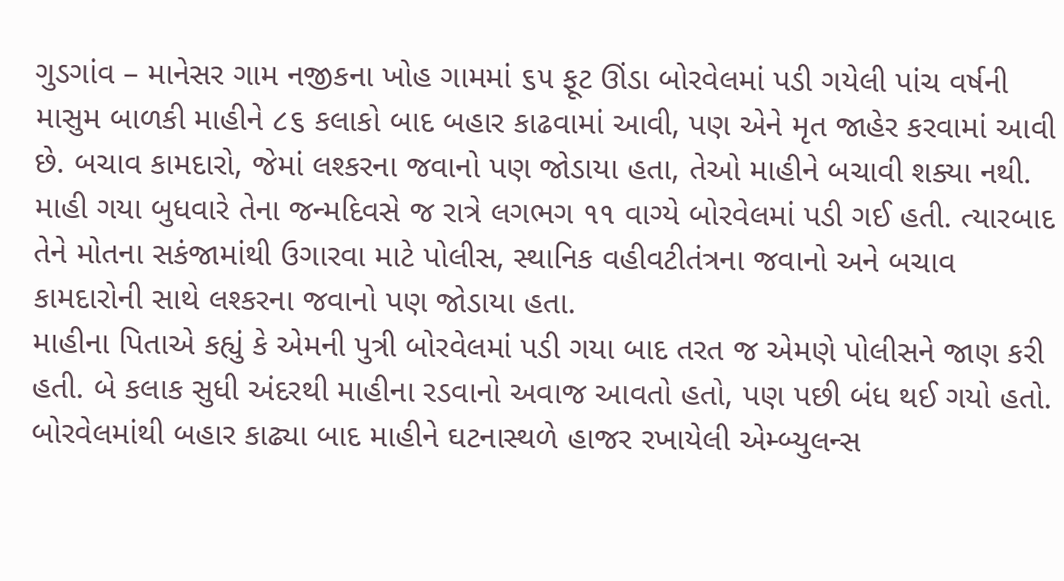ગુડગાંવ – માનેસર ગામ નજીકના ખોહ ગામમાં ૬૫ ફૂટ ઊંડા બોરવેલમાં પડી ગયેલી પાંચ વર્ષની માસુમ બાળકી માહીને ૮૬ કલાકો બાદ બહાર કાઢવામાં આવી, પણ એને મૃત જાહેર કરવામાં આવી છે. બચાવ કામદારો, જેમાં લશ્કરના જવાનો પણ જોડાયા હતા, તેઓ માહીને બચાવી શક્યા નથી.
માહી ગયા બુધવારે તેના જન્મદિવસે જ રાત્રે લગભગ ૧૧ વાગ્યે બોરવેલમાં પડી ગઈ હતી. ત્યારબાદ તેને મોતના સકંજામાંથી ઉગારવા માટે પોલીસ, સ્થાનિક વહીવટીતંત્રના જવાનો અને બચાવ કામદારોની સાથે લશ્કરના જવાનો પણ જોડાયા હતા.
માહીના પિતાએ કહ્યું કે એમની પુત્રી બોરવેલમાં પડી ગયા બાદ તરત જ એમણે પોલીસને જાણ કરી હતી. બે કલાક સુધી અંદરથી માહીના રડવાનો અવાજ આવતો હતો, પણ પછી બંધ થઈ ગયો હતો.
બોરવેલમાંથી બહાર કાઢ્યા બાદ માહીને ઘટનાસ્થળે હાજર રખાયેલી એમ્બ્યુલન્સ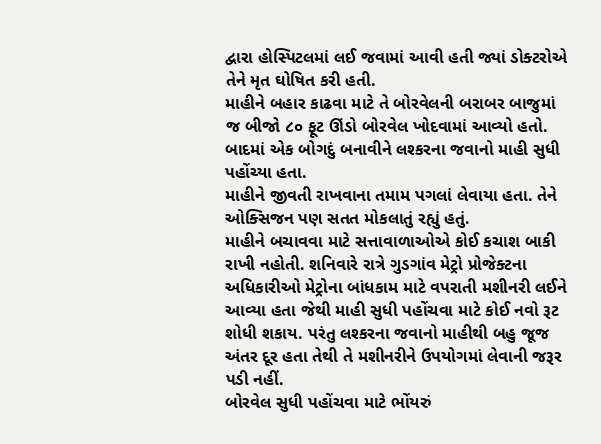દ્વારા હોસ્પિટલમાં લઈ જવામાં આવી હતી જ્યાં ડોક્ટરોએ તેને મૃત ઘોષિત કરી હતી.
માહીને બહાર કાઢવા માટે તે બોરવેલની બરાબર બાજુમાં જ બીજો ૮૦ ફૂટ ઊંડો બોરવેલ ખોદવામાં આવ્યો હતો. બાદમાં એક બોગદું બનાવીને લશ્કરના જવાનો માહી સુધી પહોંચ્યા હતા.
માહીને જીવતી રાખવાના તમામ પગલાં લેવાયા હતા. તેને ઓક્સિજન પણ સતત મોકલાતું રહ્યું હતું.
માહીને બચાવવા માટે સત્તાવાળાઓએ કોઈ કચાશ બાકી રાખી નહોતી. શનિવારે રાત્રે ગુડગાંવ મેટ્રો પ્રોજેક્ટના અધિકારીઓ મેટ્રોના બાંધકામ માટે વપરાતી મશીનરી લઈને આવ્યા હતા જેથી માહી સુધી પહોંચવા માટે કોઈ નવો રૂટ શોધી શકાય. પરંતુ લશ્કરના જવાનો માહીથી બહુ જૂજ અંતર દૂર હતા તેથી તે મશીનરીને ઉપયોગમાં લેવાની જરૂર પડી નહીં.
બોરવેલ સુધી પહોંચવા માટે ભોંયરું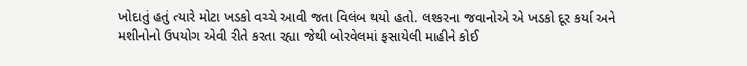ખોદાતું હતું ત્યારે મોટા ખડકો વચ્ચે આવી જતા વિલંબ થયો હતો. લશ્કરના જવાનોએ એ ખડકો દૂર કર્યા અને મશીનોનો ઉપયોગ એવી રીતે કરતા રહ્યા જેથી બોરવેલમાં ફસાયેલી માહીને કોઈ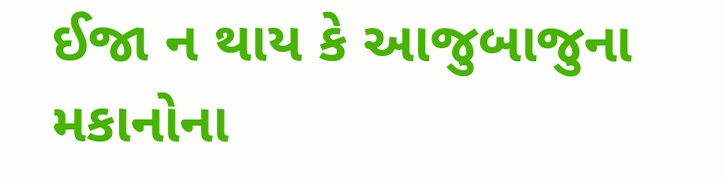ઈજા ન થાય કે આજુબાજુના મકાનોના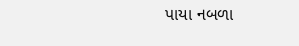પાયા નબળા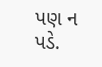પણ ન પડે.